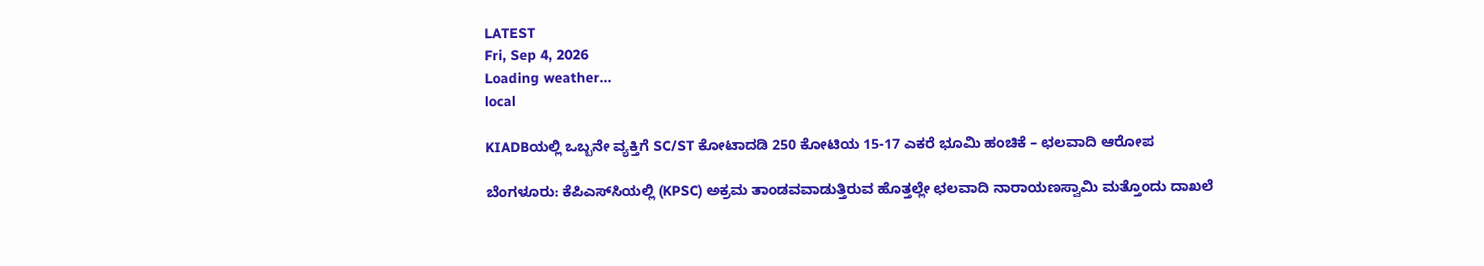LATEST
Fri, Sep 4, 2026
Loading weather...
local

KIADBಯಲ್ಲಿ ಒಬ್ಬನೇ ವ್ಯಕ್ತಿಗೆ SC/ST ಕೋಟಾದಡಿ 250 ಕೋಟಿಯ 15-17 ಎಕರೆ ಭೂಮಿ ಹಂಚಿಕೆ – ಛಲವಾದಿ ಆರೋಪ

ಬೆಂಗಳೂರು: ಕೆಪಿಎಸ್‌ಸಿಯಲ್ಲಿ (KPSC) ಅಕ್ರಮ ತಾಂಡವವಾಡುತ್ತಿರುವ ಹೊತ್ತಲ್ಲೇ ಛಲವಾದಿ ನಾರಾಯಣಸ್ವಾಮಿ ಮತ್ತೊಂದು ದಾಖಲೆ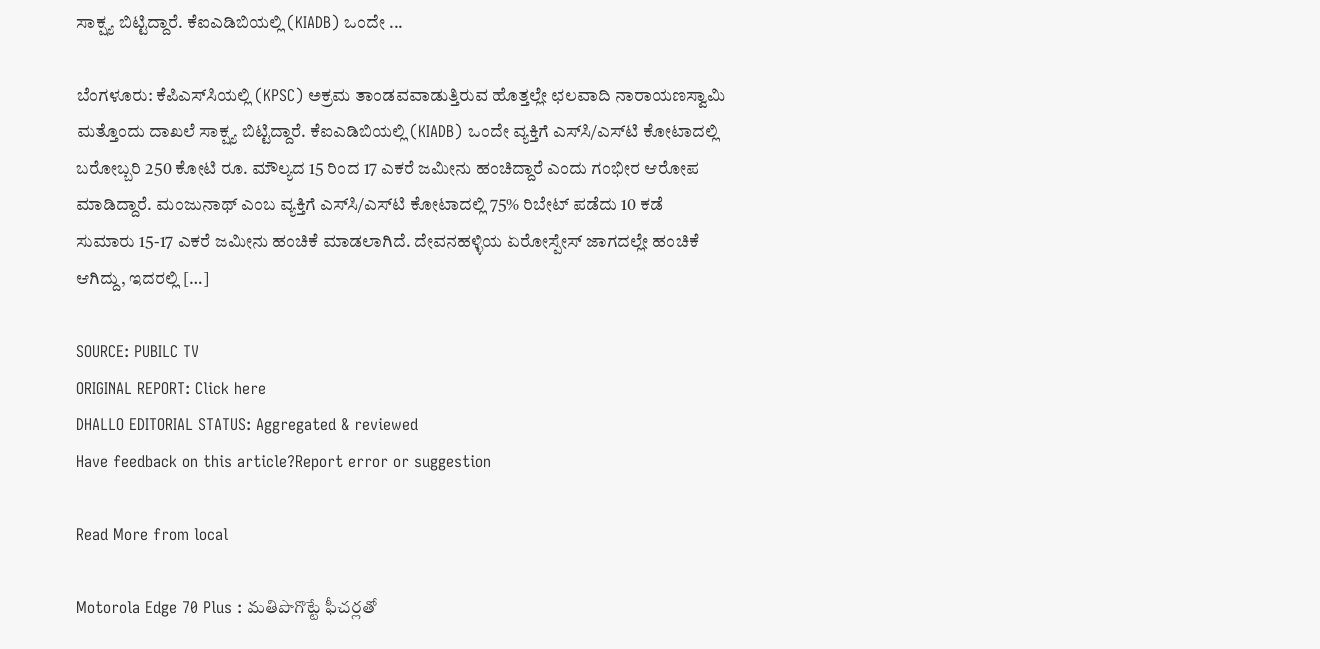ಸಾಕ್ಷ್ಯ ಬಿಟ್ಟಿದ್ದಾರೆ. ಕೆಐಎಡಿಬಿಯಲ್ಲಿ (KIADB) ಒಂದೇ ...

ಬೆಂಗಳೂರು: ಕೆಪಿಎಸ್‌ಸಿಯಲ್ಲಿ (KPSC) ಅಕ್ರಮ ತಾಂಡವವಾಡುತ್ತಿರುವ ಹೊತ್ತಲ್ಲೇ ಛಲವಾದಿ ನಾರಾಯಣಸ್ವಾಮಿ ಮತ್ತೊಂದು ದಾಖಲೆ ಸಾಕ್ಷ್ಯ ಬಿಟ್ಟಿದ್ದಾರೆ. ಕೆಐಎಡಿಬಿಯಲ್ಲಿ (KIADB) ಒಂದೇ ವ್ಯಕ್ತಿಗೆ ಎಸ್‌ಸಿ/ಎಸ್‌ಟಿ ಕೋಟಾದಲ್ಲಿ ಬರೋಬ್ಬರಿ 250 ಕೋಟಿ ರೂ. ಮೌಲ್ಯದ 15 ರಿಂದ 17 ಎಕರೆ ಜಮೀನು ಹಂಚಿದ್ದಾರೆ ಎಂದು ಗಂಭೀರ ಆರೋಪ ಮಾಡಿದ್ದಾರೆ. ಮಂಜುನಾಥ್ ಎಂಬ ವ್ಯಕ್ತಿಗೆ ಎಸ್‌ಸಿ/ಎಸ್‌ಟಿ ಕೋಟಾದಲ್ಲಿ 75% ರಿಬೇಟ್ ಪಡೆದು 10 ಕಡೆ ಸುಮಾರು 15-17 ಎಕರೆ ಜಮೀನು ಹಂಚಿಕೆ ಮಾಡಲಾಗಿದೆ. ದೇವನಹಳ್ಳಿಯ ಏರೋಸ್ಪೇಸ್ ಜಾಗದಲ್ಲೇ ಹಂಚಿಕೆ ಆಗಿದ್ದು, ಇದರಲ್ಲಿ […]

SOURCE: PUBILC TV
ORIGINAL REPORT: Click here
DHALLO EDITORIAL STATUS: Aggregated & reviewed
Have feedback on this article?Report error or suggestion

Read More from local

Motorola Edge 70 Plus : మతిపొగొట్టే ఫీచర్లతో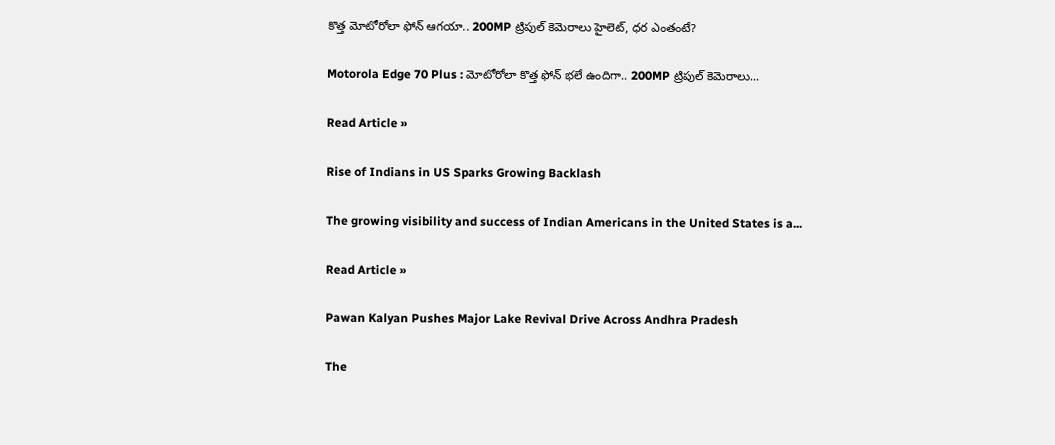కొత్త మోటోరోలా ఫోన్ ఆగయా.. 200MP ట్రిపుల్ కెమెరాలు హైలెట్, ధర ఎంతంటే?

Motorola Edge 70 Plus : మోటోరోలా కొత్త ఫోన్ భలే ఉందిగా.. 200MP ట్రిపుల్ కెమెరాలు...

Read Article »

Rise of Indians in US Sparks Growing Backlash

The growing visibility and success of Indian Americans in the United States is a...

Read Article »

Pawan Kalyan Pushes Major Lake Revival Drive Across Andhra Pradesh

The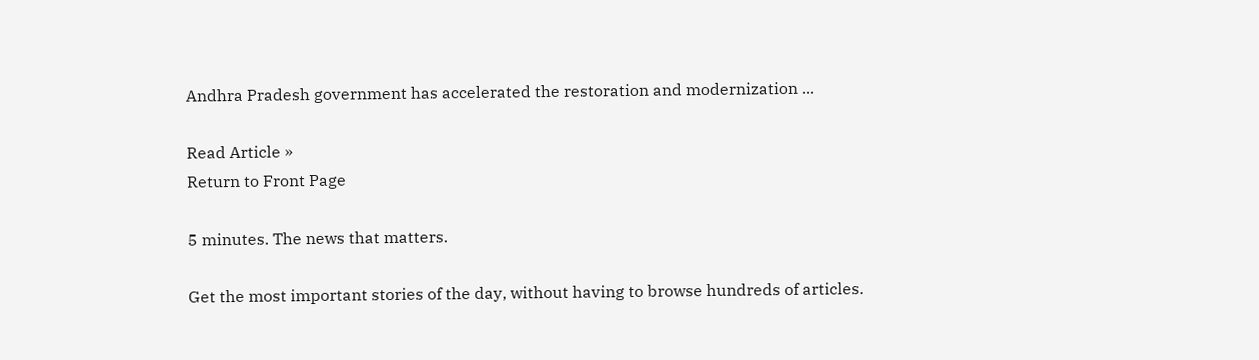Andhra Pradesh government has accelerated the restoration and modernization ...

Read Article »
Return to Front Page

5 minutes. The news that matters.

Get the most important stories of the day, without having to browse hundreds of articles.